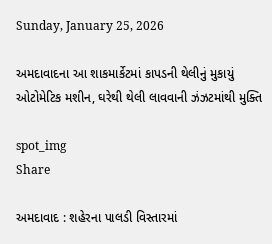Sunday, January 25, 2026

અમદાવાદના આ શાકમાર્કેટમાં કાપડની થેલીનું મુકાયું ઓટોમેટિક મશીન, ઘરેથી થેલી લાવવાની ઝંઝટમાંથી મુક્તિ

spot_img
Share

અમદાવાદ : શહેરના પાલડી વિસ્તારમાં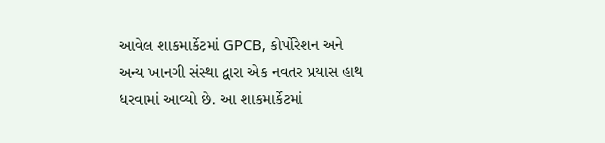આવેલ શાકમાર્કેટમાં GPCB, કોર્પોરેશન અને અન્ય ખાનગી સંસ્થા દ્વારા એક નવતર પ્રયાસ હાથ ધરવામાં આવ્યો છે. આ શાકમાર્કેટમાં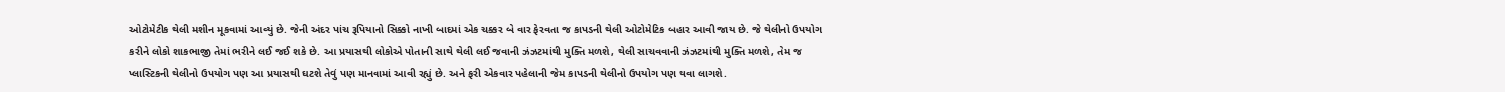ઓટોમેટીક થેલી મશીન મૂકવામાં આવ્યું છે. જેની અંદર પાંચ રૂપિયાનો સિક્કો નાખી બાદમાં એક ચક્કર બે વાર ફેરવતા જ કાપડની થેલી ઓટોમેટિક બહાર આવી જાય છે. જે થેલીનો ઉપયોગ કરીને લોકો શાકભાજી તેમાં ભરીને લઈ જઈ શકે છે. આ પ્રયાસથી લોકોએ પોતાની સાથે થેલી લઈ જવાની ઝંઝટમાંથી મુક્તિ મળશે, થેલી સાચવવાની ઝંઝટમાંથી મુક્તિ મળશે, તેમ જ પ્લાસ્ટિકની થેલીનો ઉપયોગ પણ આ પ્રયાસથી ઘટશે તેવું પણ માનવામાં આવી રહ્યું છે. અને ફરી એકવાર પહેલાની જેમ કાપડની થેલીનો ઉપયોગ પણ થવા લાગશે.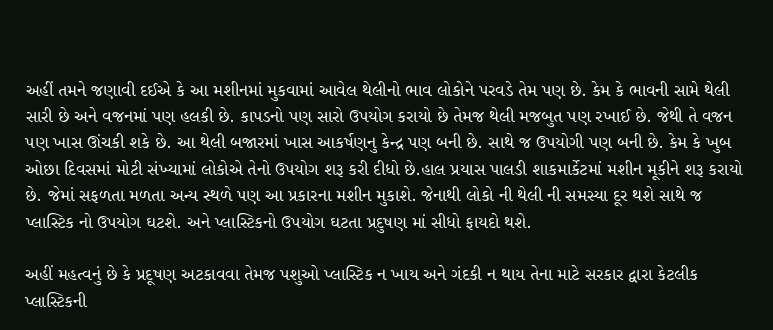અહીં તમને જણાવી દઈએ કે આ મશીનમાં મુકવામાં આવેલ થેલીનો ભાવ લોકોને પરવડે તેમ પણ છે. કેમ કે ભાવની સામે થેલી સારી છે અને વજનમાં પણ હલકી છે. કાપડનો પણ સારો ઉપયોગ કરાયો છે તેમજ થેલી મજબુત પણ રખાઈ છે. જેથી તે વજન પણ ખાસ ઊંચકી શકે છે. આ થેલી બજારમાં ખાસ આકર્ષણનુ કેન્દ્ર પણ બની છે. સાથે જ ઉપયોગી પણ બની છે. કેમ કે ખુબ ઓછા દિવસમાં મોટી સંખ્યામાં લોકોએ તેનો ઉપયોગ શરૂ કરી દીધો છે.હાલ પ્રયાસ પાલડી શાકમાર્કેટમાં મશીન મૂકીને શરૂ કરાયો છે. જેમાં સફળતા મળતા અન્ય સ્થળે પણ આ પ્રકારના મશીન મુકાશે. જેનાથી લોકો ની થેલી ની સમસ્યા દૂર થશે સાથે જ પ્લાસ્ટિક નો ઉપયોગ ઘટશે. અને પ્લાસ્ટિકનો ઉપયોગ ઘટતા પ્રદુષણ માં સીધો ફાયદો થશે.

અહીં મહત્વનું છે કે પ્રદૂષણ અટકાવવા તેમજ પશુઓ પ્લાસ્ટિક ન ખાય અને ગંદકી ન થાય તેના માટે સરકાર દ્વારા કેટલીક પ્લાસ્ટિકની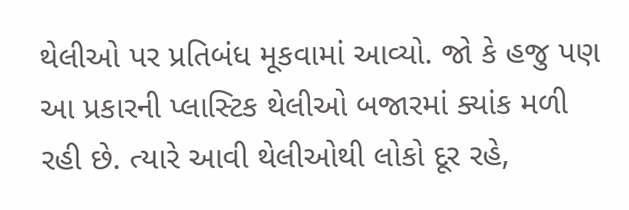થેલીઓ પર પ્રતિબંધ મૂકવામાં આવ્યો. જો કે હજુ પણ આ પ્રકારની પ્લાસ્ટિક થેલીઓ બજારમાં ક્યાંક મળી રહી છે. ત્યારે આવી થેલીઓથી લોકો દૂર રહે,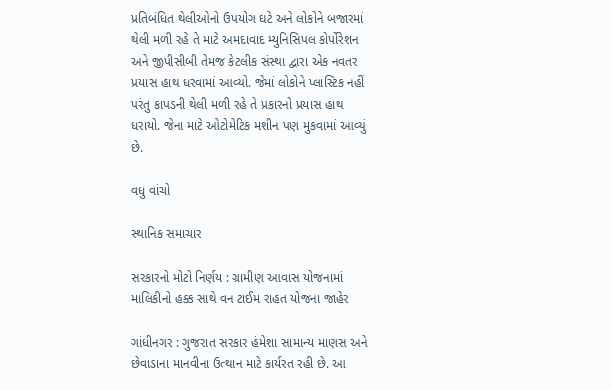પ્રતિબંધિત થેલીઓનો ઉપયોગ ઘટે અને લોકોને બજારમાં થેલી મળી રહે તે માટે અમદાવાદ મ્યુનિસિપલ કોર્પોરેશન અને જીપીસીબી તેમજ કેટલીક સંસ્થા દ્વારા એક નવતર પ્રયાસ હાથ ધરવામાં આવ્યો. જેમાં લોકોને પ્લાસ્ટિક નહીં પરંતુ કાપડની થેલી મળી રહે તે પ્રકારનો પ્રયાસ હાથ ધરાયો. જેના માટે ઓટોમેટિક મશીન પણ મુકવામાં આવ્યું છે.

વધુ વાંચો

સ્થાનિક સમાચાર

સરકારનો મોટો નિર્ણય : ગ્રામીણ આવાસ યોજનામાં માલિકીનો હક્ક સાથે વન ટાઈમ રાહત યોજના જાહેર

ગાંધીનગર : ગુજરાત સરકાર હંમેશા સામાન્ય માણસ અને છેવાડાના માનવીના ઉત્થાન માટે કાર્યરત રહી છે. આ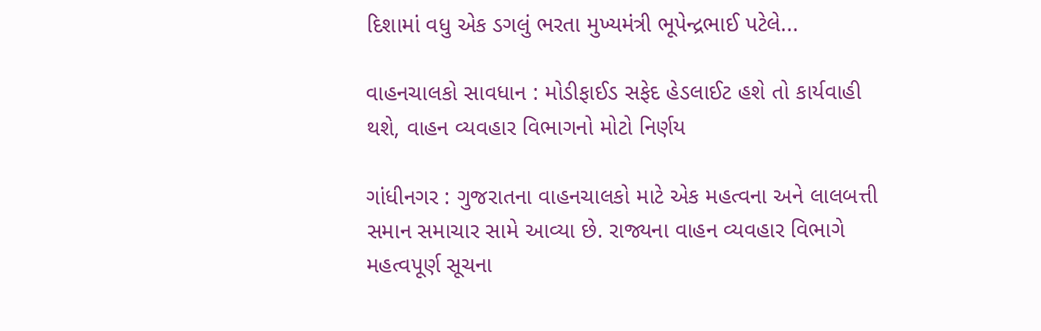દિશામાં વધુ એક ડગલું ભરતા મુખ્યમંત્રી ભૂપેન્દ્રભાઈ પટેલે...

વાહનચાલકો સાવધાન : મોડીફાઈડ સફેદ હેડલાઈટ હશે તો કાર્યવાહી થશે, વાહન વ્યવહાર વિભાગનો મોટો નિર્ણય

ગાંધીનગર : ગુજરાતના વાહનચાલકો માટે એક મહત્વના અને લાલબત્તી સમાન સમાચાર સામે આવ્યા છે. રાજ્યના વાહન વ્યવહાર વિભાગે મહત્વપૂર્ણ સૂચના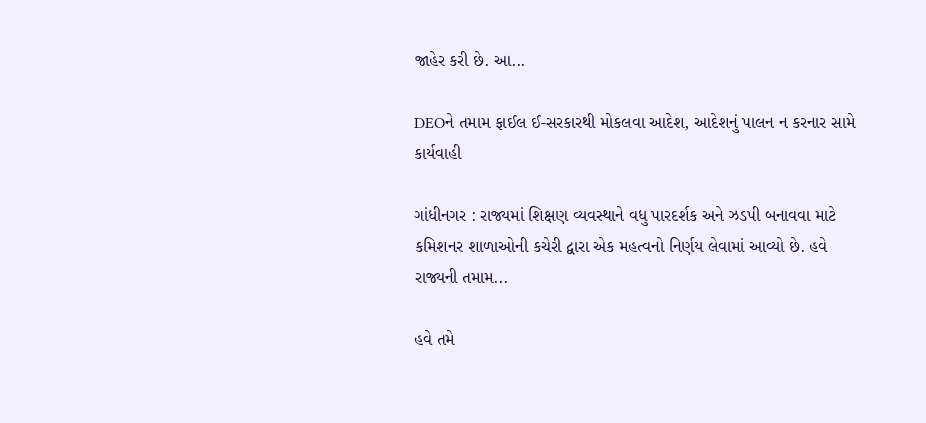જાહેર કરી છે. આ...

DEOને તમામ ફાઈલ ઈ-સરકારથી મોકલવા આદેશ, આદેશનું પાલન ન કરનાર સામે કાર્યવાહી

ગાંધીનગર : રાજ્યમાં શિક્ષણ વ્યવસ્થાને વધુ પારદર્શક અને ઝડપી બનાવવા માટે કમિશનર શાળાઓની કચેરી દ્વારા એક મહત્વનો નિર્ણય લેવામાં આવ્યો છે. હવે રાજ્યની તમામ...

હવે તમે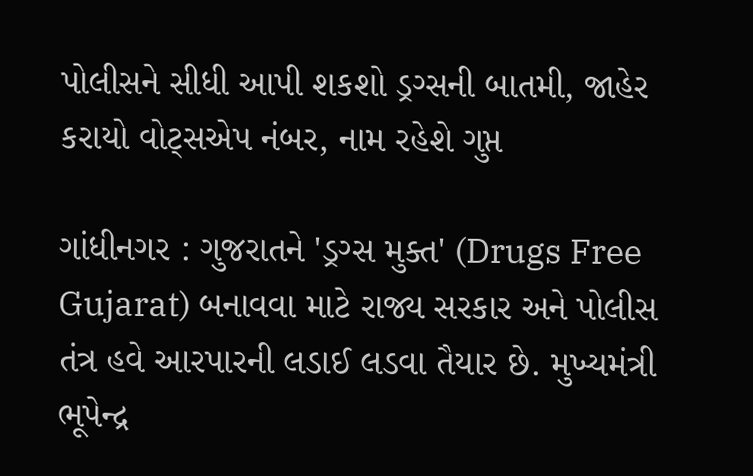પોલીસને સીધી આપી શકશો ડ્રગ્સની બાતમી, જાહેર કરાયો વોટ્સએપ નંબર, નામ રહેશે ગુપ્ત

ગાંધીનગર : ગુજરાતને 'ડ્રગ્સ મુક્ત' (Drugs Free Gujarat) બનાવવા માટે રાજ્ય સરકાર અને પોલીસ તંત્ર હવે આરપારની લડાઈ લડવા તૈયાર છે. મુખ્યમંત્રી ભૂપેન્દ્ર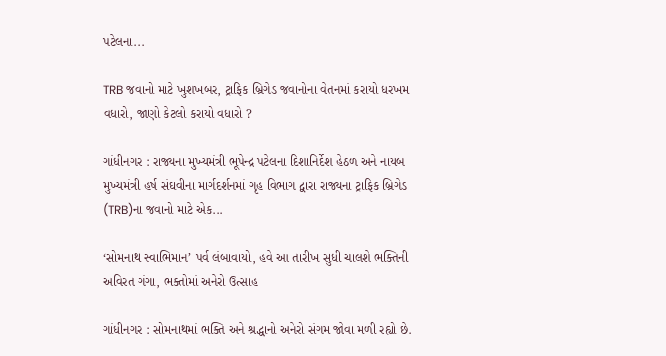પટેલના...

TRB જવાનો માટે ખુશખબર, ટ્રાફિક બ્રિગેડ જવાનોના વેતનમાં કરાયો ધરખમ વધારો, જાણો કેટલો કરાયો વધારો ?

ગાંધીનગર : રાજ્યના મુખ્યમંત્રી ભૂપેન્દ્ર પટેલના દિશાનિર્દેશ હેઠળ અને નાયબ મુખ્યમંત્રી હર્ષ સંઘવીના માર્ગદર્શનમાં ગૃહ વિભાગ દ્વારા રાજ્યના ટ્રાફિક બ્રિગેડ (TRB)ના જવાનો માટે એક...

‘સોમનાથ સ્વાભિમાન’ પર્વ લંબાવાયો, હવે આ તારીખ સુધી ચાલશે ભક્તિની અવિરત ગંગા, ભક્તોમાં અનેરો ઉત્સાહ

ગાંધીનગર : સોમનાથમાં ભક્તિ અને શ્રદ્ધાનો અનેરો સંગમ જોવા મળી રહ્યો છે.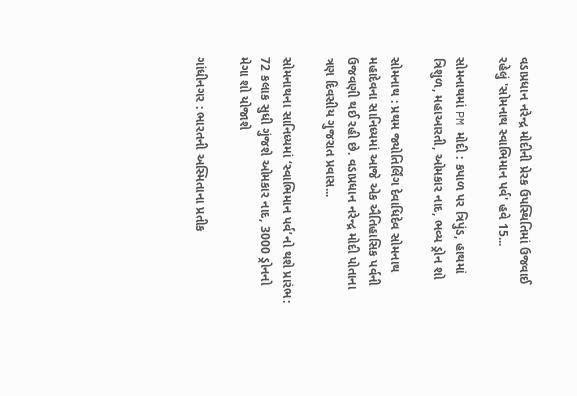વડાપ્રધાન નરેન્દ્ર મોદીની પ્રેરક ઉપસ્થિતિમાં ઉજવાઈ રહેલું 'સોમનાથ સ્વાભિમાન પર્વ' હવે 15...

સોમનાથમાં PM મોદી : કપાળ પર ત્રિપુંડ, હાથમાં ત્રિશુળ, મહાઆરતી, ઓમકાર નાદ, ભવ્ય ડ્રોન શો

સોમનાથ : પ્રથમ જ્યોતિર્લિંગ દેવાધિદેવ સોમનાથ મહાદેવના સાનિધ્યમાં આજે એક ઐતિહાસિક પર્વની ઉજવણી થઈ રહી છે. વડાપ્રધાન નરેન્દ્ર મોદી પોતાના ત્રણ દિવસીય ગુજરાત પ્રવાસ...

સોમનાથના સાનિધ્યમાં ‘સ્વાભિમાન પર્વ’નો થશે પ્રારંભ: 72 કલાક સુધી ગુંજશે ઓમકાર નાદ, 3000 ડ્રોનનો મેગા શો યોજાશે

ગાંધીનગર : ભારતની અસ્મિતાના પ્રતીક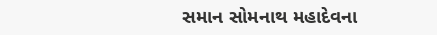સમાન સોમનાથ મહાદેવના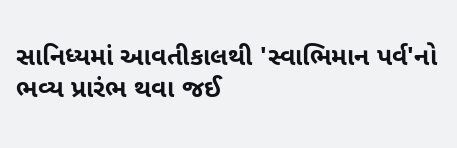સાનિધ્યમાં આવતીકાલથી 'સ્વાભિમાન પર્વ'નો ભવ્ય પ્રારંભ થવા જઈ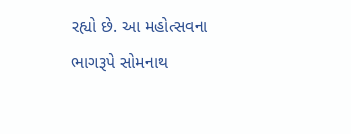રહ્યો છે. આ મહોત્સવના ભાગરૂપે સોમનાથ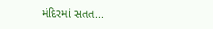મંદિરમાં સતત...